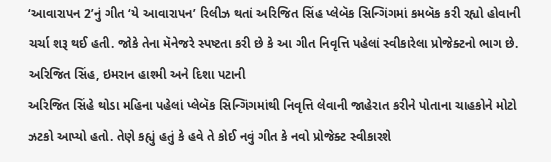‘આવારાપન 2’નું ગીત ‘યે આવારાપન’ રિલીઝ થતાં અરિજિત સિંહ પ્લેબૅક સિન્ગિંગમાં કમબૅક કરી રહ્યો હોવાની ચર્ચા શરૂ થઈ હતી. જોકે તેના મૅનેજરે સ્પષ્ટતા કરી છે કે આ ગીત નિવૃત્તિ પહેલાં સ્વીકારેલા પ્રોજેક્ટનો ભાગ છે.
અરિજિત સિંહ, ઇમરાન હાશ્મી અને દિશા પટાની
અરિજિત સિંહે થોડા મહિના પહેલાં પ્લેબૅક સિન્ગિંગમાંથી નિવૃત્તિ લેવાની જાહેરાત કરીને પોતાના ચાહકોને મોટો ઝટકો આપ્યો હતો. તેણે કહ્યું હતું કે હવે તે કોઈ નવું ગીત કે નવો પ્રોજેક્ટ સ્વીકારશે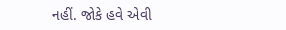નહીં. જોકે હવે એવી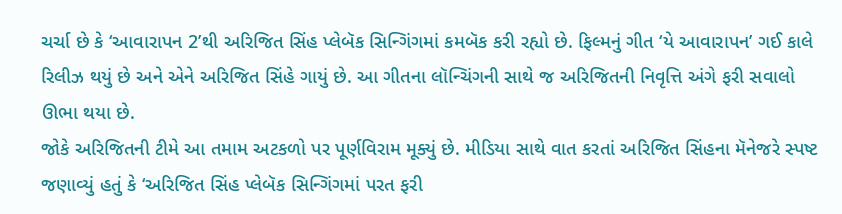ચર્ચા છે કે ‘આવારાપન 2’થી અરિજિત સિંહ પ્લેબૅક સિન્ગિંગમાં કમબૅક કરી રહ્યો છે. ફિલ્મનું ગીત ‘યે આવારાપન’ ગઈ કાલે રિલીઝ થયું છે અને એને અરિજિત સિંહે ગાયું છે. આ ગીતના લૉન્ચિંગની સાથે જ અરિજિતની નિવૃત્તિ અંગે ફરી સવાલો ઊભા થયા છે.
જોકે અરિજિતની ટીમે આ તમામ અટકળો પર પૂર્ણવિરામ મૂક્યું છે. મીડિયા સાથે વાત કરતાં અરિજિત સિંહના મૅનેજરે સ્પષ્ટ જણાવ્યું હતું કે ‘અરિજિત સિંહ પ્લેબૅક સિન્ગિંગમાં પરત ફરી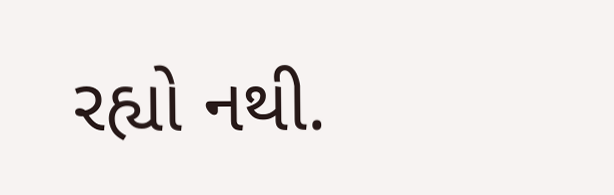રહ્યો નથી.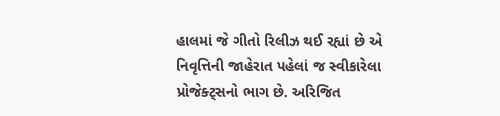હાલમાં જે ગીતો રિલીઝ થઈ રહ્યાં છે એ નિવૃત્તિની જાહેરાત પહેલાં જ સ્વીકારેલા પ્રોજેક્ટ્સનો ભાગ છે. અરિજિત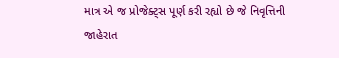માત્ર એ જ પ્રોજેક્ટ્સ પૂર્ણ કરી રહ્યો છે જે નિવૃત્તિની જાહેરાત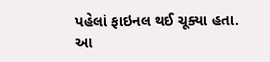પહેલાં ફાઇનલ થઈ ચૂક્યા હતા. આ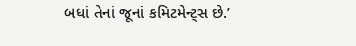બધાં તેનાં જૂનાં કમિટમેન્ટ્સ છે.’